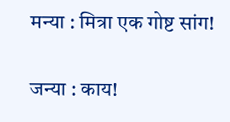मन्या : मित्रा एक गोष्ट सांग!

जन्या : काय!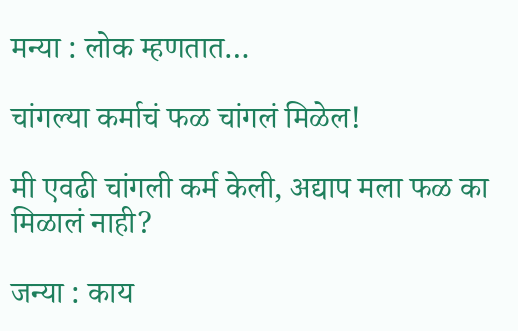मन्या : लोक म्हणतात…

चांगल्या कर्माचं फळ चांगलं मिळेल!

मी एवढी चांगली कर्म केली, अद्याप मला फळ का मिळालं नाही?

जन्या : काय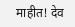माहीत! देव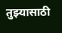तुझ्यासाठी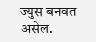ज्युस बनवत असेल.